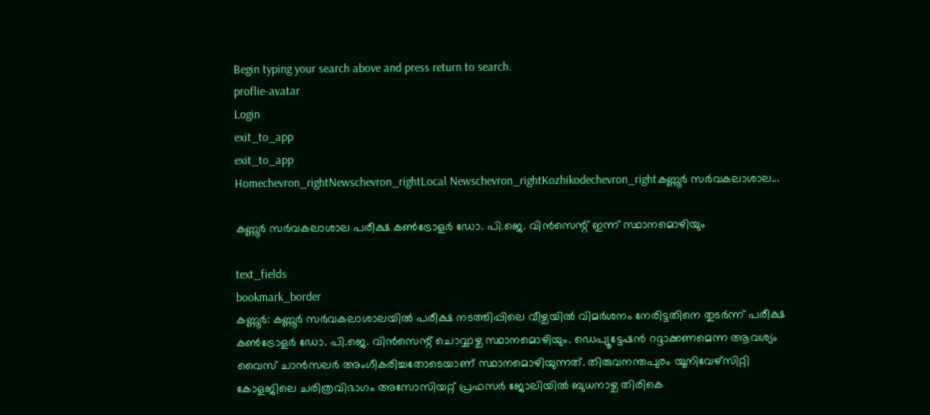Begin typing your search above and press return to search.
proflie-avatar
Login
exit_to_app
exit_to_app
Homechevron_rightNewschevron_rightLocal Newschevron_rightKozhikodechevron_rightകണ്ണൂര്‍ സര്‍വകലാശാല...

കണ്ണൂര്‍ സര്‍വകലാശാല പരീക്ഷ കണ്‍ട്രോളര്‍ ഡോ. പി.ജെ. വിന്‍സെന്റ് ഇന്ന് സ്ഥാനമൊഴിയും

text_fields
bookmark_border
കണ്ണൂര്‍: കണ്ണൂര്‍ സര്‍വകലാശാലയില്‍ പരീക്ഷ നടത്തിപ്പിലെ വീഴ്ചയിൽ വിമർശനം നേരിട്ടതിനെ തുടർന്ന് പരീക്ഷ കണ്‍ട്രോളര്‍ ഡോ. പി.ജെ. വിന്‍സെന്റ് ചൊവ്വാഴ്ച സ്ഥാനമൊഴിയും. ഡെപ്യൂട്ടേഷൻ റദ്ദാക്കണമെന്ന ആവശ്യം വൈസ് ചാൻസലർ അംഗീകരിച്ചതോടെയാണ് സ്ഥാനമൊഴിയുന്നത്. തിരുവനന്തപുരം യൂനിവേഴ്‌സിറ്റി കോളജിലെ ചരിത്രവിഭാഗം അസോസിയറ്റ് പ്രഫസർ ജോലിയിൽ ബുധനാഴ്ച തിരികെ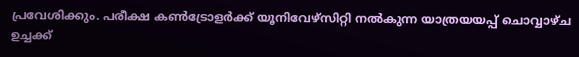പ്രവേശിക്കും. പരീക്ഷ കണ്‍ട്രോളര്‍ക്ക് യൂനിവേഴ്സിറ്റി നൽകുന്ന യാത്രയയപ്പ് ചൊവ്വാഴ്ച ഉച്ചക്ക്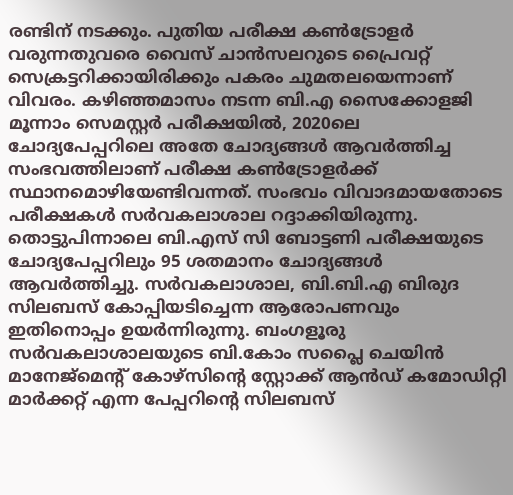രണ്ടിന് നടക്കും. പുതിയ പരീക്ഷ കണ്‍ട്രോളർ വരുന്നതുവരെ വൈസ് ചാൻസലറുടെ പ്രൈവറ്റ് സെക്രട്ടറിക്കായിരിക്കും പകരം ചുമതലയെന്നാണ് വിവരം. കഴിഞ്ഞമാസം നടന്ന ബി.എ സൈക്കോളജി മൂന്നാം സെമസ്റ്റർ പരീക്ഷയിൽ, 2020ലെ ചോദ്യപേപ്പറിലെ അതേ ചോദ്യങ്ങൾ ആവര്‍ത്തിച്ച സംഭവത്തിലാണ് പരീക്ഷ കണ്‍ട്രോളർക്ക് സ്ഥാനമൊഴിയേണ്ടിവന്നത്. സംഭവം വിവാദമായതോടെ പരീക്ഷകൾ സർവകലാശാല റദ്ദാക്കിയിരുന്നു. തൊട്ടുപിന്നാലെ ബി.എസ് സി ബോട്ടണി പരീക്ഷയുടെ ചോദ്യപേപ്പറിലും 95 ശതമാനം ചോദ്യങ്ങൾ ആവർത്തിച്ചു. സർവകലാശാല, ബി.ബി.എ ബിരുദ സിലബസ് കോപ്പിയടിച്ചെന്ന ആരോപണവും ഇതിനൊപ്പം ഉയർന്നിരുന്നു. ബംഗളൂരു സർവകലാശാലയുടെ ബി.കോം സപ്ലൈ ചെയിൻ മാനേജ്‌മെന്റ് കോഴ്സിന്റെ സ്റ്റോക്ക് ആൻഡ് കമോഡിറ്റി മാർക്കറ്റ് എന്ന പേപ്പറിന്റെ സിലബസ്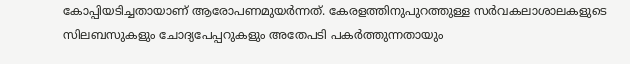കോപ്പിയടിച്ചതായാണ് ആരോപണമുയർന്നത്. കേരളത്തിനുപുറത്തുള്ള സർവകലാശാലകളുടെ സിലബസുകളും ചോദ്യപേപ്പറുകളും അതേപടി പകർത്തുന്നതായും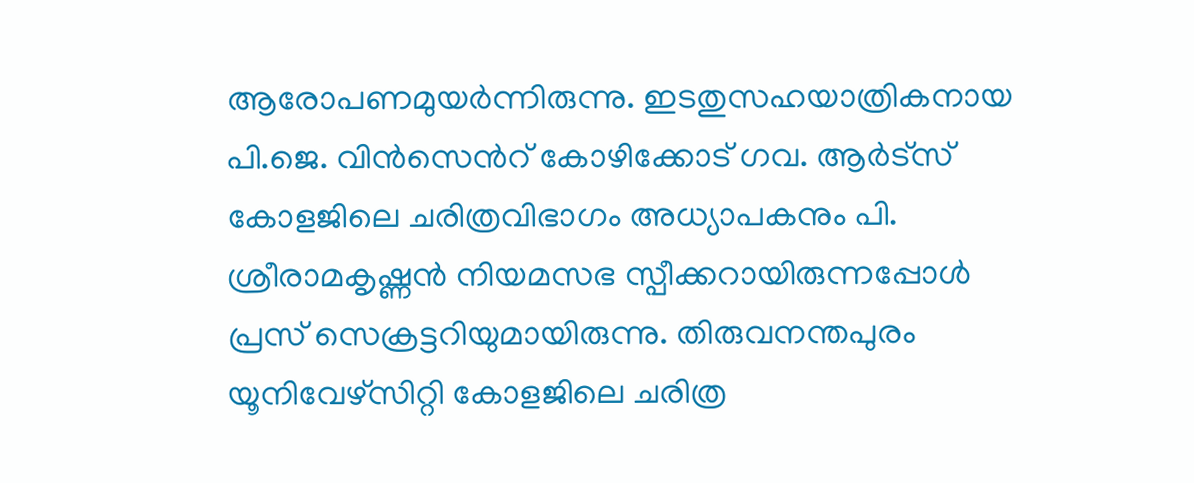ആരോപണമുയർന്നിരുന്നു. ഇടതുസഹയാത്രികനായ പി.ജെ. വിൻസെന്‍റ് കോഴിക്കോട് ഗവ. ആർട്സ് കോളജിലെ ചരിത്രവിഭാഗം അധ്യാപകനും പി. ശ്രീരാമകൃഷ്ണൻ നിയമസഭ സ്പീക്കറായിരുന്നപ്പോൾ പ്രസ് സെക്രട്ടറിയുമായിരുന്നു. തിരുവനന്തപുരം യൂനിവേഴ്‌സിറ്റി കോളജിലെ ചരിത്ര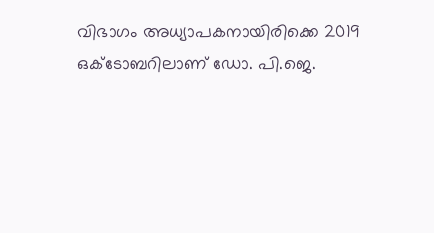വിഭാഗം അധ്യാപകനായിരിക്കെ 2019 ഒക്ടോബറിലാണ് ഡോ. പി.ജെ.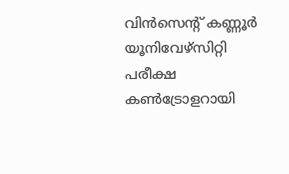വിന്‍സെന്റ് കണ്ണൂര്‍ യൂനിവേഴ്‌സിറ്റി പരീക്ഷ കണ്‍ട്രോളറായി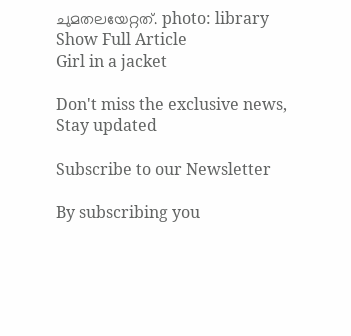ചുമതലയേറ്റത്. photo: library
Show Full Article
Girl in a jacket

Don't miss the exclusive news, Stay updated

Subscribe to our Newsletter

By subscribing you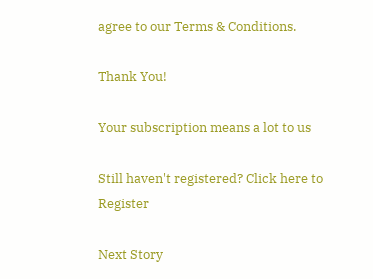agree to our Terms & Conditions.

Thank You!

Your subscription means a lot to us

Still haven't registered? Click here to Register

Next Story